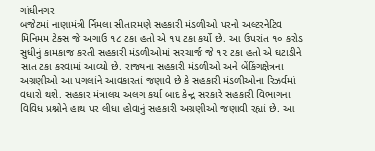ગાંધીનગર
બજેટમાં નાણામંત્રી ર્નિમલા સીતારમણે સહકારી મંડળીઓ પરનો અલ્ટરનેટિવ મિનિમમ ટેક્સ જે અગાઉ ૧૮ ટકા હતો એ ૧૫ ટકા કર્યો છે. આ ઉપરાંત ૧૦ કરોડ સુધીનું કામકાજ કરતી સહકારી મંડળીઓમાં સરચાર્જ જે ૧૨ ટકા હતો એ ઘટાડીને સાત ટકા કરવામાં આવ્યો છે. રાજ્યના સહકારી મંડળીઓ અને બેંકિંગક્ષેત્રના અગ્રણીઓ આ પગલાંને આવકારતાં જણાવે છે કે સહકારી મંડળીઓના રિઝર્વમાં વધારો થશે. સહકાર મંત્રાલય અલગ કર્યા બાદ કેન્દ્ર સરકારે સહકારી વિભાગના વિવિધ પ્રશ્નોને હાથ પર લીધા હોવાનું સહકારી અગ્રણીઓ જણાવી રહ્યાં છે. આ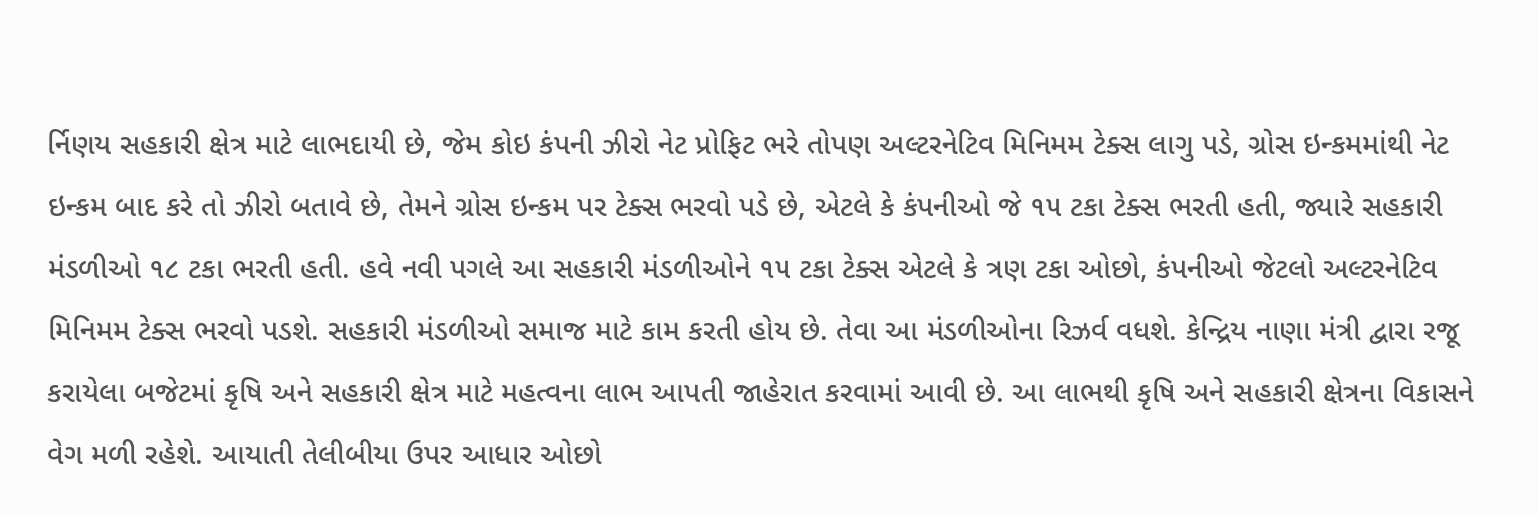ર્નિણય સહકારી ક્ષેત્ર માટે લાભદાયી છે, જેમ કોઇ કંપની ઝીરો નેટ પ્રોફિટ ભરે તોપણ અલ્ટરનેટિવ મિનિમમ ટેક્સ લાગુ પડે, ગ્રોસ ઇન્કમમાંથી નેટ ઇન્કમ બાદ કરે તો ઝીરો બતાવે છે, તેમને ગ્રોસ ઇન્કમ પર ટેક્સ ભરવો પડે છે, એટલે કે કંપનીઓ જે ૧૫ ટકા ટેક્સ ભરતી હતી, જ્યારે સહકારી મંડળીઓ ૧૮ ટકા ભરતી હતી. હવે નવી પગલે આ સહકારી મંડળીઓને ૧૫ ટકા ટેક્સ એટલે કે ત્રણ ટકા ઓછો, કંપનીઓ જેટલો અલ્ટરનેટિવ મિનિમમ ટેક્સ ભરવો પડશે. સહકારી મંડળીઓ સમાજ માટે કામ કરતી હોય છે. તેવા આ મંડળીઓના રિઝર્વ વધશે. કેન્દ્રિય નાણા મંત્રી દ્વારા રજૂ કરાયેલા બજેટમાં કૃષિ અને સહકારી ક્ષેત્ર માટે મહત્વના લાભ આપતી જાહેરાત કરવામાં આવી છે. આ લાભથી કૃષિ અને સહકારી ક્ષેત્રના વિકાસને વેગ મળી રહેશે. આયાતી તેલીબીયા ઉપર આધાર ઓછો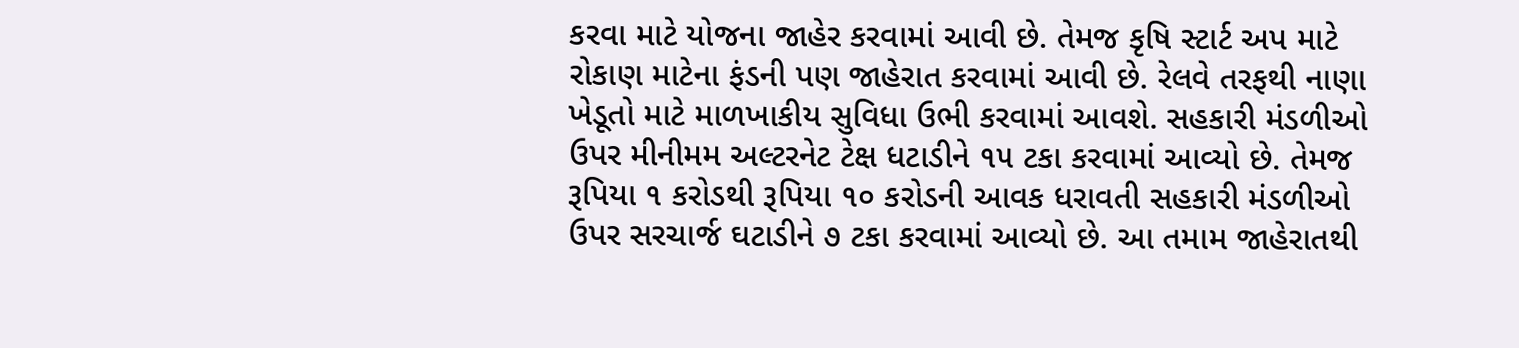કરવા માટે યોજના જાહેર કરવામાં આવી છે. તેમજ કૃષિ સ્ટાર્ટ અપ માટે રોકાણ માટેના ફંડની પણ જાહેરાત કરવામાં આવી છે. રેલવે તરફથી નાણા ખેડૂતો માટે માળખાકીય સુવિધા ઉભી કરવામાં આવશે. સહકારી મંડળીઓ ઉપર મીનીમમ અલ્ટરનેટ ટેક્ષ ધટાડીને ૧૫ ટકા કરવામાં આવ્યો છે. તેમજ રૂપિયા ૧ કરોડથી રૂપિયા ૧૦ કરોડની આવક ધરાવતી સહકારી મંડળીઓ ઉપર સરચાર્જ ઘટાડીને ૭ ટકા કરવામાં આવ્યો છે. આ તમામ જાહેરાતથી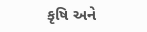કૃષિ અને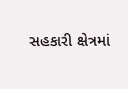સહકારી ક્ષેત્રમાં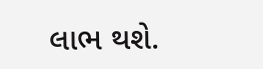લાભ થશે.